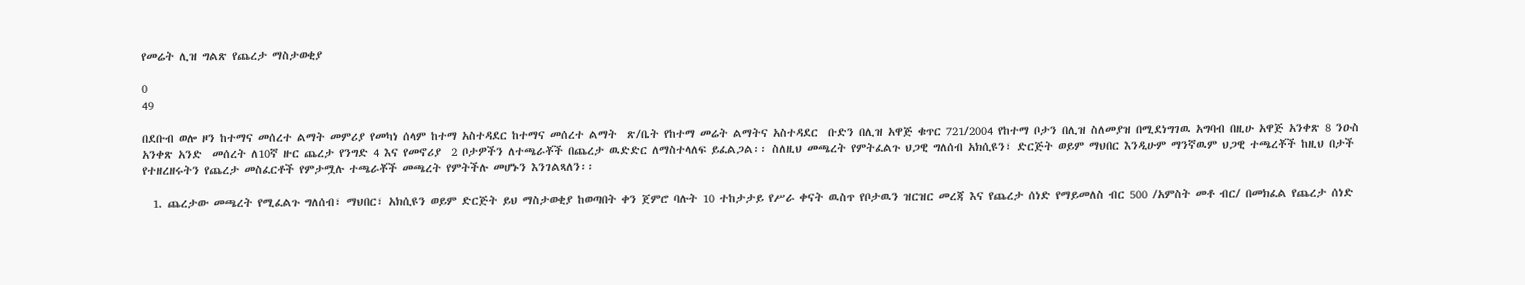የመሬት ሊዝ ግልጽ የጨረታ ማስታወቂያ

0
49

በደቡብ ወሎ ዞን ከተማና መሰረተ ልማት መምሪያ የመካነ ሰላም ከተማ አስተዳደር ከተማና መሰረተ ልማት  ጽ/ቤት የከተማ መሬት ልማትና አስተዳደር  ቡድን በሊዝ አዋጅ ቁጥር 721/2004 የከተማ ቦታን በሊዝ ስለመያዝ በሚደነግገዉ አግባብ በዚሁ አዋጅ አንቀጽ 8 ንዑስ አንቀጽ አንድ  መሰረት ለ10ኛ ዙር ጨረታ የንግድ 4 እና የመኖሪያ  2 ቦታዎችን ለተጫራቾች በጨረታ ዉድድር ለማስተላለፍ ይፈልጋል፡፡ ስለዚህ መጫረት የምትፈልጉ ህጋዊ ግለሰብ አክሲዩን፣ ድርጅት ወይም ማህበር እንዲሁም ማንኛዉም ህጋዊ ተጫረቾች ከዚህ በታች የተዘረዘሩትን የጨረታ መስፈርቶች የምታሟሉ ተጫራቾች መጫረት የምትችሉ መሆኑን እንገልጻለን፡፡

  1. ጨረታው መጫረት የሚፈልጉ ግለሰብ፣ ማህበር፣ አክሲዩን ወይም ድርጅት ይህ ማስታወቂያ ከወጣበት ቀን ጀምሮ ባሉት 10 ተከታታይ የሥራ ቀናት ዉስጥ የቦታዉን ዝርዝር መረጃ እና የጨረታ ሰነድ የማይመለስ ብር 500 /አምስት መቶ ብር/ በመክፈል የጨረታ ሰነድ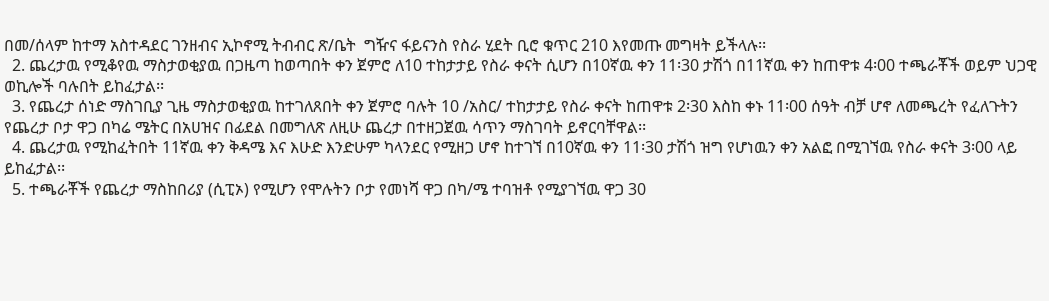በመ/ሰላም ከተማ አስተዳደር ገንዘብና ኢኮኖሚ ትብብር ጽ/ቤት  ግዥና ፋይናንስ የስራ ሂደት ቢሮ ቁጥር 210 እየመጡ መግዛት ይችላሉ፡፡
  2. ጨረታዉ የሚቆየዉ ማስታወቂያዉ በጋዜጣ ከወጣበት ቀን ጀምሮ ለ10 ተከታታይ የስራ ቀናት ሲሆን በ10ኛዉ ቀን 11፡30 ታሽጎ በ11ኛዉ ቀን ከጠዋቱ 4፡00 ተጫራቾች ወይም ህጋዊ ወኪሎች ባሉበት ይከፈታል፡፡
  3. የጨረታ ሰነድ ማስገቢያ ጊዜ ማስታወቂያዉ ከተገለጸበት ቀን ጀምሮ ባሉት 10 /አስር/ ተከታታይ የስራ ቀናት ከጠዋቱ 2፡30 እስከ ቀኑ 11፡00 ሰዓት ብቻ ሆኖ ለመጫረት የፈለጉትን የጨረታ ቦታ ዋጋ በካሬ ሜትር በአሀዝና በፊደል በመግለጽ ለዚሁ ጨረታ በተዘጋጀዉ ሳጥን ማስገባት ይኖርባቸዋል፡፡
  4. ጨረታዉ የሚከፈትበት 11ኛዉ ቀን ቅዳሜ እና እሁድ እንድሁም ካላንደር የሚዘጋ ሆኖ ከተገኘ በ10ኛዉ ቀን 11፡30 ታሽጎ ዝግ የሆነዉን ቀን አልፎ በሚገኘዉ የስራ ቀናት 3፡00 ላይ ይከፈታል፡፡
  5. ተጫራቾች የጨረታ ማስከበሪያ (ሲፒኦ) የሚሆን የሞሉትን ቦታ የመነሻ ዋጋ በካ/ሜ ተባዝቶ የሚያገኘዉ ዋጋ 30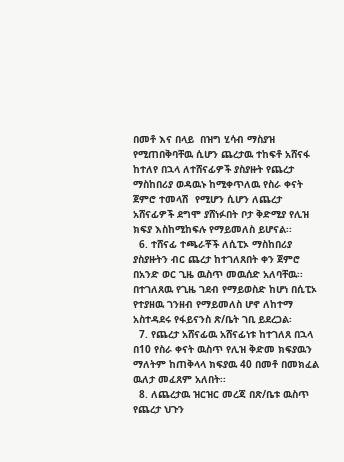በመቶ እና በላይ  በዝግ ሂሳብ ማስያዝ የሚጠበቅባቸዉ ሲሆን ጨረታዉ ተከፍቶ አሸናፋ ከተለየ በኋላ ለተሸናፊዎች ያስያዙት የጨረታ ማስከበሪያ ወዳዉኑ ከሚቀጥለዉ የስራ ቀናት ጀምሮ ተመላሽ  የሚሆን ሲሆን ለጨረታ አሸናፊዎች ደግሞ ያሸነፉበት ቦታ ቅድሚያ የሊዝ ክፍያ እስከሚከፍሉ የማይመለስ ይሆናል፡፡
  6. ተሸናፊ ተጫራቾች ለሲፒኦ ማስከበሪያ ያስያዙትን ብር ጨረታ ከተገለጸበት ቀን ጀምሮ በአንድ ወር ጊዜ ዉስጥ መዉሰድ አለባቸዉ፡፡ በተገለጸዉ የጊዜ ገደብ የማይወስድ ከሆነ በሲፒኦ የተያዘዉ ገንዘብ የማይመለስ ሆኖ ለከተማ አስተዳደሩ የፋይናንስ ጽ/ቤት ገቢ ይደረጋል፡
  7. የጨረታ አሸናፊዉ አሸናፊነቱ ከተገለጸ በኋላ በ10 የስራ ቀናት ዉስጥ የሊዝ ቅድመ ክፍያዉን ማለትም ከጠቅላላ ክፍያዉ 40 በመቶ በመክፈል ዉለታ መፈጸም አለበት፡፡
  8. ለጨረታዉ ዝርዝር መረጃ በጽ/ቤቱ ዉስጥ የጨረታ ህጉን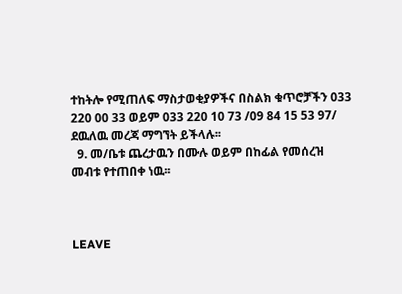ተከትሎ የሚጠለፍ ማስታወቂያዎችና በስልክ ቁጥሮቻችን 033 220 00 33 ወይም 033 220 10 73 /09 84 15 53 97/ ደዉለዉ መረጃ ማግኘት ይችላሉ፡፡
  9. መ/ቤቱ ጨረታዉን በሙሉ ወይም በከፊል የመሰረዝ መብቱ የተጠበቀ ነዉ፡፡



LEAVE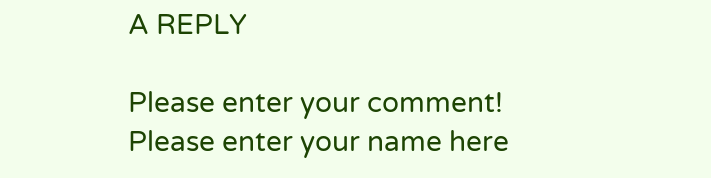A REPLY

Please enter your comment!
Please enter your name here